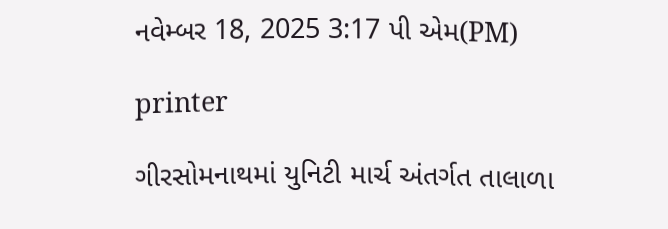નવેમ્બર 18, 2025 3:17 પી એમ(PM)

printer

ગીરસોમનાથમાં યુનિટી માર્ચ અંતર્ગત તાલાળા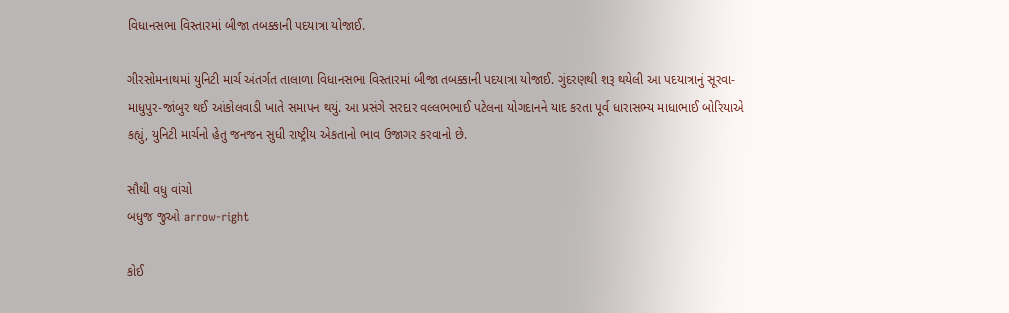વિધાનસભા વિસ્તારમાં બીજા તબક્કાની પદયાત્રા યોજાઈ.

ગીરસોમનાથમાં યુનિટી માર્ચ અંતર્ગત તાલાળા વિધાનસભા વિસ્તારમાં બીજા તબક્કાની પદયાત્રા યોજાઈ. ગુંદરણથી શરૂ થયેલી આ પદયાત્રાનું સૂરવા-માધુપુર-જાંબુર થઈ આંકોલવાડી ખાતે સમાપન થયું. આ પ્રસંગે સરદાર વલ્લભભાઈ પટેલના યોગદાનને યાદ કરતા પૂર્વ ધારાસભ્ય માધાભાઈ બોરિયાએ કહ્યું, યુનિટી માર્ચનો હેતુ જનજન સુધી રાષ્ટ્રીય એકતાનો ભાવ ઉજાગર કરવાનો છે.

સૌથી વધુ વાંચો
બધુજ જુઓ arrow-right

કોઈ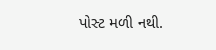પોસ્ટ મળી નથી.